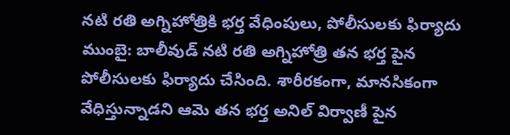నటి రతి అగ్నిహోత్రికి భర్త వేధింపులు, పోలీసులకు ఫిర్యాదు
ముంబై: బాలీవుడ్ నటి రతి అగ్నిహోత్రి తన భర్త పైన పోలీసులకు ఫిర్యాదు చేసింది. శారీరకంగా, మానసికంగా వేధిస్తున్నాడని ఆమె తన భర్త అనిల్ విర్వాణీ పైన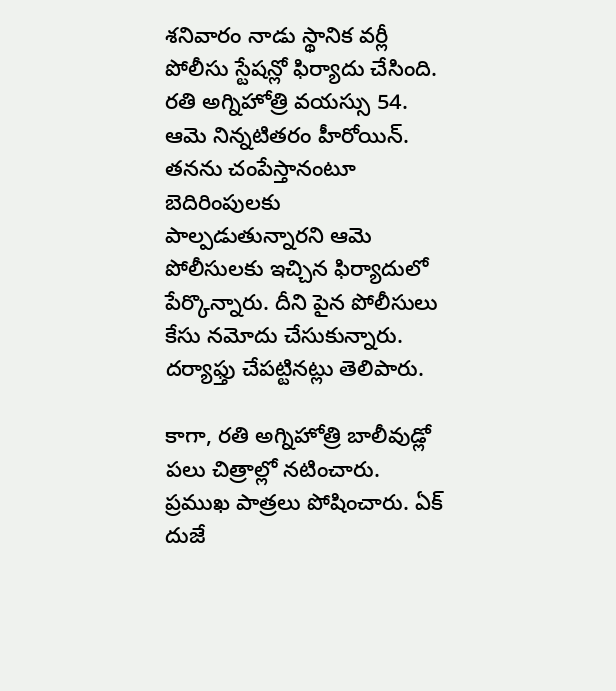శనివారం నాడు స్థానిక వర్లీ పోలీసు స్టేషన్లో ఫిర్యాదు చేసింది. రతి అగ్నిహోత్రి వయస్సు 54. ఆమె నిన్నటితరం హీరోయిన్.
తనను చంపేస్తానంటూ బెదిరింపులకు పాల్పడుతున్నారని ఆమె పోలీసులకు ఇచ్చిన ఫిర్యాదులో పేర్కొన్నారు. దీని పైన పోలీసులు కేసు నమోదు చేసుకున్నారు. దర్యాఫ్తు చేపట్టినట్లు తెలిపారు.

కాగా, రతి అగ్నిహోత్రి బాలీవుడ్లో పలు చిత్రాల్లో నటించారు. ప్రముఖ పాత్రలు పోషించారు. ఏక్ దుజే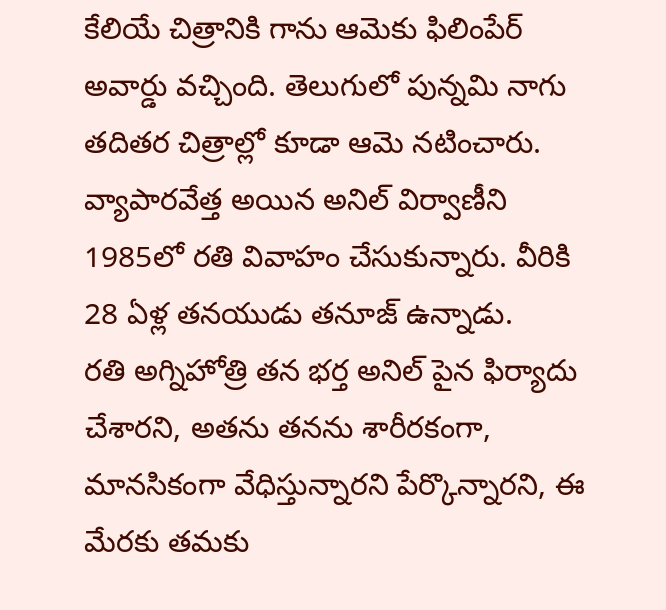కేలియే చిత్రానికి గాను ఆమెకు ఫిలింపేర్ అవార్డు వచ్చింది. తెలుగులో పున్నమి నాగు తదితర చిత్రాల్లో కూడా ఆమె నటించారు. వ్యాపారవేత్త అయిన అనిల్ విర్వాణీని 1985లో రతి వివాహం చేసుకున్నారు. వీరికి 28 ఏళ్ల తనయుడు తనూజ్ ఉన్నాడు.
రతి అగ్నిహోత్రి తన భర్త అనిల్ పైన ఫిర్యాదు చేశారని, అతను తనను శారీరకంగా, మానసికంగా వేధిస్తున్నారని పేర్కొన్నారని, ఈ మేరకు తమకు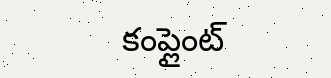కంప్లైంట్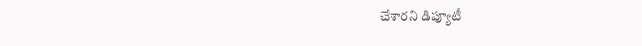చేశారని డిప్యూటీ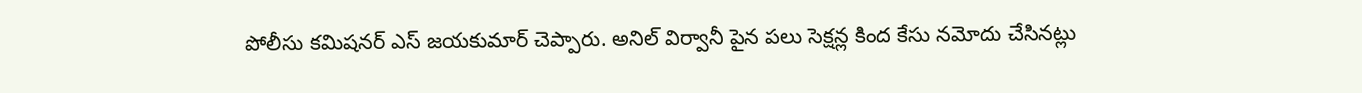పోలీసు కమిషనర్ ఎస్ జయకుమార్ చెప్పారు. అనిల్ విర్వానీ పైన పలు సెక్షన్ల కింద కేసు నమోదు చేసినట్లు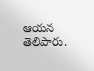ఆయన తెలిపారు.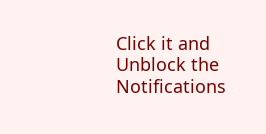Click it and Unblock the Notifications